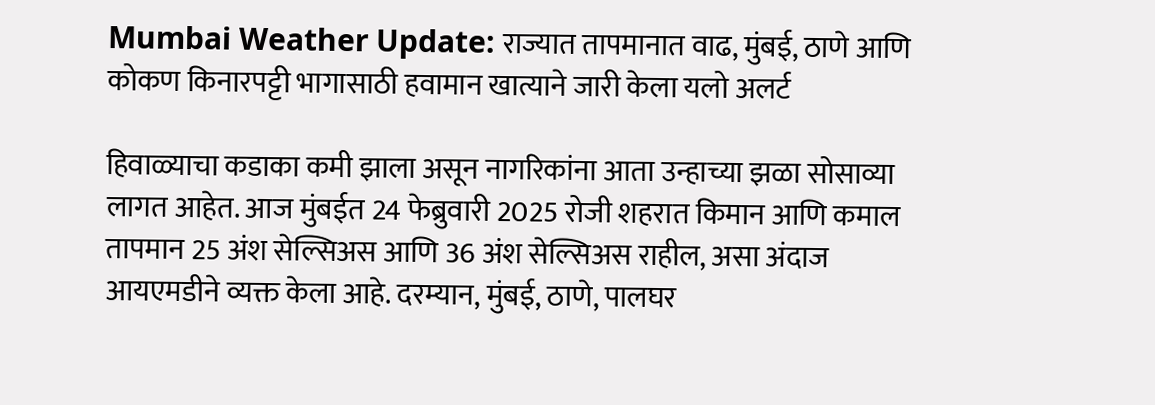Mumbai Weather Update: राज्यात तापमानात वाढ, मुंबई, ठाणे आणि कोकण किनारपट्टी भागासाठी हवामान खात्याने जारी केला यलो अलर्ट

हिवाळ्याचा कडाका कमी झाला असून नागरिकांना आता उन्हाच्या झळा सोसाव्या लागत आहेत. आज मुंबईत 24 फेब्रुवारी 2025 रोजी शहरात किमान आणि कमाल तापमान 25 अंश सेल्सिअस आणि 36 अंश सेल्सिअस राहील, असा अंदाज आयएमडीने व्यक्त केला आहे. दरम्यान, मुंबई, ठाणे, पालघर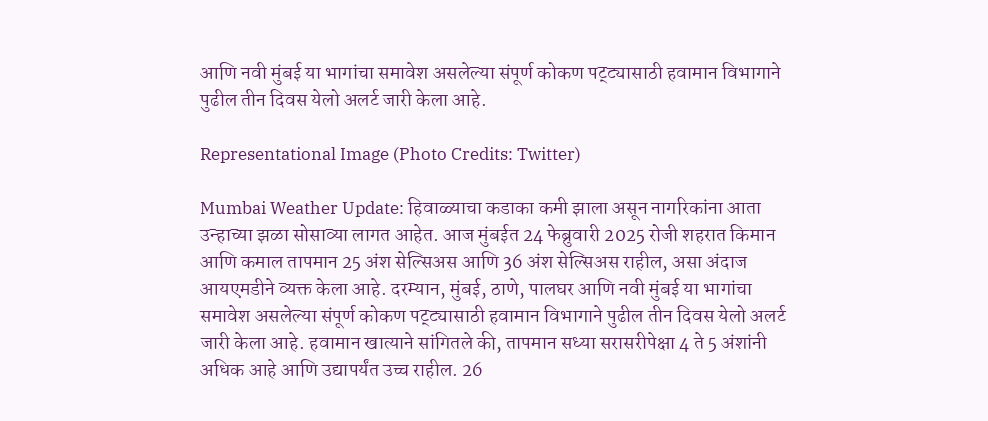आणि नवी मुंबई या भागांचा समावेश असलेल्या संपूर्ण कोकण पट्ट्यासाठी हवामान विभागाने पुढील तीन दिवस येलो अलर्ट जारी केला आहे.

Representational Image (Photo Credits: Twitter)

Mumbai Weather Update: हिवाळ्याचा कडाका कमी झाला असून नागरिकांना आता उन्हाच्या झळा सोसाव्या लागत आहेत. आज मुंबईत 24 फेब्रुवारी 2025 रोजी शहरात किमान आणि कमाल तापमान 25 अंश सेल्सिअस आणि 36 अंश सेल्सिअस राहील, असा अंदाज आयएमडीने व्यक्त केला आहे. दरम्यान, मुंबई, ठाणे, पालघर आणि नवी मुंबई या भागांचा समावेश असलेल्या संपूर्ण कोकण पट्ट्यासाठी हवामान विभागाने पुढील तीन दिवस येलो अलर्ट जारी केला आहे. हवामान खात्याने सांगितले की, तापमान सध्या सरासरीपेक्षा 4 ते 5 अंशांनी अधिक आहे आणि उद्यापर्यंत उच्च राहील. 26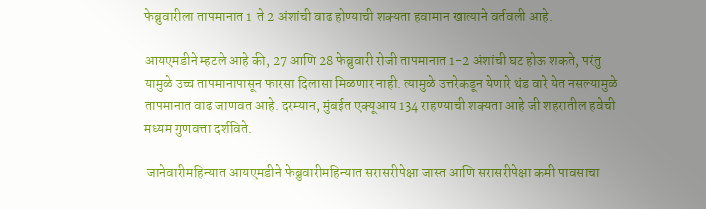फेब्रुवारीला तापमानात 1  ते 2 अंशांची वाढ होण्याची शक्यता हवामान खात्याने वर्तवली आहे.

आयएमडीने म्हटले आहे की, 27 आणि 28 फेब्रुवारी रोजी तापमानात 1-2 अंशांची घट होऊ शकते, परंतु यामुळे उच्च तापमानापासून फारसा दिलासा मिळणार नाही. त्यामुळे उत्तरेकडून येणारे थंड वारे येत नसल्यामुळे तापमानात वाढ जाणवत आहे. दरम्यान, मुंबईत एक्यूआय 134 राहण्याची शक्यता आहे जी शहरातील हवेची मध्यम गुणवत्ता दर्शविते.

 जानेवारीमहिन्यात आयएमडीने फेब्रुवारीमहिन्यात सरासरीपेक्षा जास्त आणि सरासरीपेक्षा कमी पावसाचा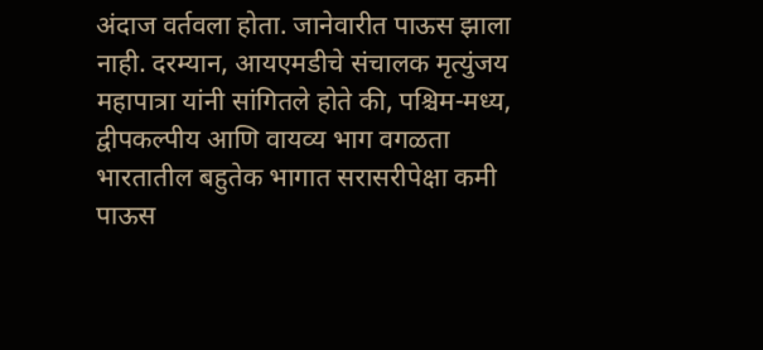अंदाज वर्तवला होता. जानेवारीत पाऊस झाला नाही. दरम्यान, आयएमडीचे संचालक मृत्युंजय महापात्रा यांनी सांगितले होते की, पश्चिम-मध्य, द्वीपकल्पीय आणि वायव्य भाग वगळता भारतातील बहुतेक भागात सरासरीपेक्षा कमी पाऊस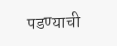पडण्याची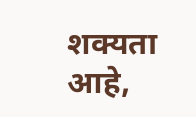शक्यता आहे,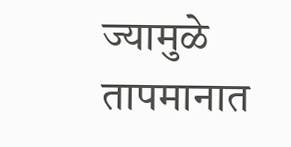ज्यामुळे तापमानात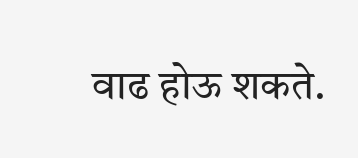वाढ होऊ शकते.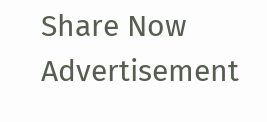Share Now
Advertisement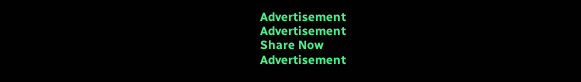Advertisement
Advertisement
Share Now
Advertisement